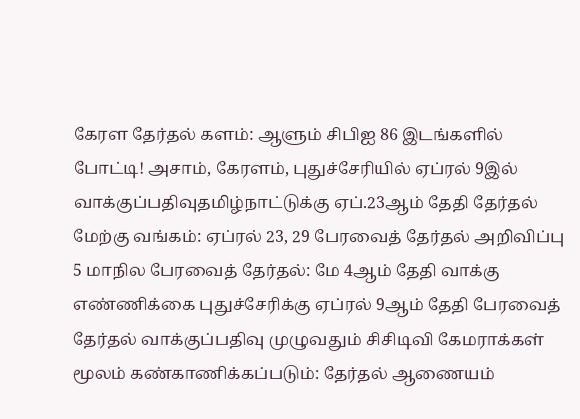கேரள தேர்தல் களம்: ஆளும் சிபிஐ 86 இடங்களில் போட்டி! அசாம், கேரளம், புதுச்சேரியில் ஏப்ரல் 9இல் வாக்குப்பதிவுதமிழ்நாட்டுக்கு ஏப்.23ஆம் தேதி தேர்தல் மேற்கு வங்கம்: ஏப்ரல் 23, 29 பேரவைத் தேர்தல் அறிவிப்பு 5 மாநில பேரவைத் தேர்தல்: மே 4ஆம் தேதி வாக்கு எண்ணிக்கை புதுச்சேரிக்கு ஏப்ரல் 9ஆம் தேதி பேரவைத் தேர்தல் வாக்குப்பதிவு முழுவதும் சிசிடிவி கேமராக்கள் மூலம் கண்காணிக்கப்படும்: தேர்தல் ஆணையம்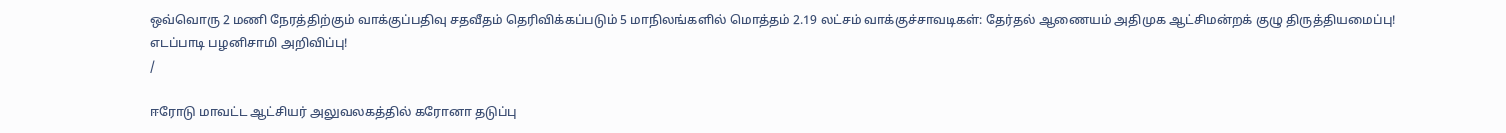ஒவ்வொரு 2 மணி நேரத்திற்கும் வாக்குப்பதிவு சதவீதம் தெரிவிக்கப்படும் 5 மாநிலங்களில் மொத்தம் 2.19 லட்சம் வாக்குச்சாவடிகள்: தேர்தல் ஆணையம் அதிமுக ஆட்சிமன்றக் குழு திருத்தியமைப்பு! எடப்பாடி பழனிசாமி அறிவிப்பு!
/

ஈரோடு மாவட்ட ஆட்சியர் அலுவலகத்தில் கரோனா தடுப்பு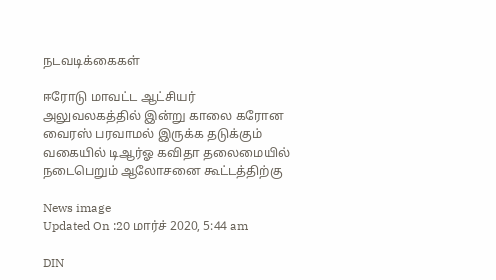நடவடிக்கைகள்

ஈரோடு மாவட்ட ஆட்சியர் அலுவலகத்தில் இன்று காலை கரோன வைரஸ் பரவாமல் இருக்க தடுக்கும் வகையில் டிஆர்ஓ கவிதா தலைமையில் நடைபெறும் ஆலோசனை கூட்டத்திற்கு

News image
Updated On :20 மார்ச் 2020, 5:44 am

DIN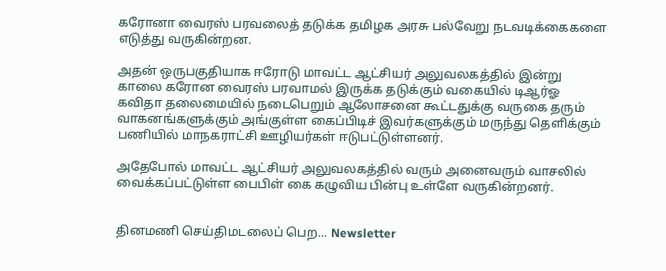கரோனா வைரஸ் பரவலைத் தடுக்க தமிழக அரசு பல்வேறு நடவடிக்கைகளை எடுத்து வருகின்றன.

அதன் ஒருபகுதியாக ஈரோடு மாவட்ட ஆட்சியர் அலுவலகத்தில் இன்று காலை கரோன வைரஸ் பரவாமல் இருக்க தடுக்கும் வகையில் டிஆர்ஓ கவிதா தலைமையில் நடைபெறும் ஆலோசனை கூட்டதுக்கு வருகை தரும் வாகனங்களுக்கும் அங்குள்ள கைப்பிடிச் இவர்களுக்கும் மருந்து தெளிக்கும் பணியில் மாநகராட்சி ஊழியர்கள் ஈடுபட்டுள்ளனர்.

அதேபோல் மாவட்ட ஆட்சியர் அலுவலகத்தில் வரும் அனைவரும் வாசலில் வைக்கப்பட்டுள்ள பைபிள் கை கழுவிய பின்பு உள்ளே வருகின்றனர்.


தினமணி செய்திமடலைப் பெற... Newsletter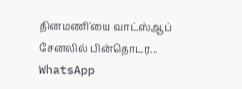தினமணி'யை வாட்ஸ்ஆப் சேனலில் பின்தொடர... WhatsApp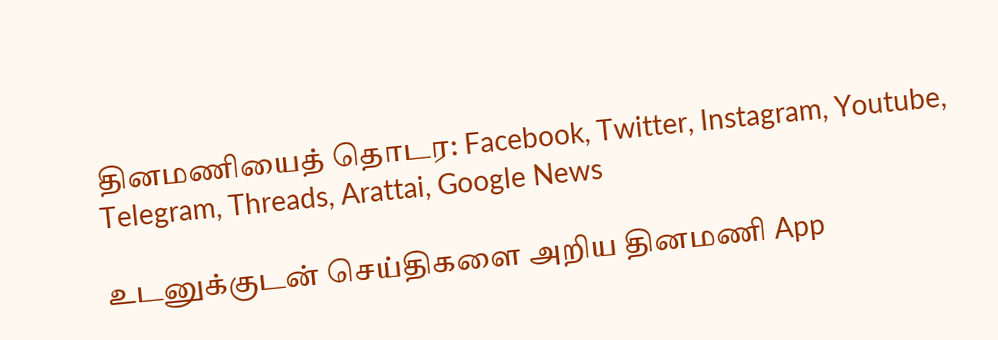தினமணியைத் தொடர: Facebook, Twitter, Instagram, Youtube, Telegram, Threads, Arattai, Google News

உடனுக்குடன் செய்திகளை அறிய தினமணி App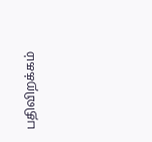பதிவிறக்கம்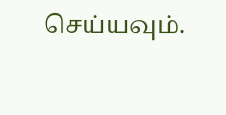செய்யவும்.